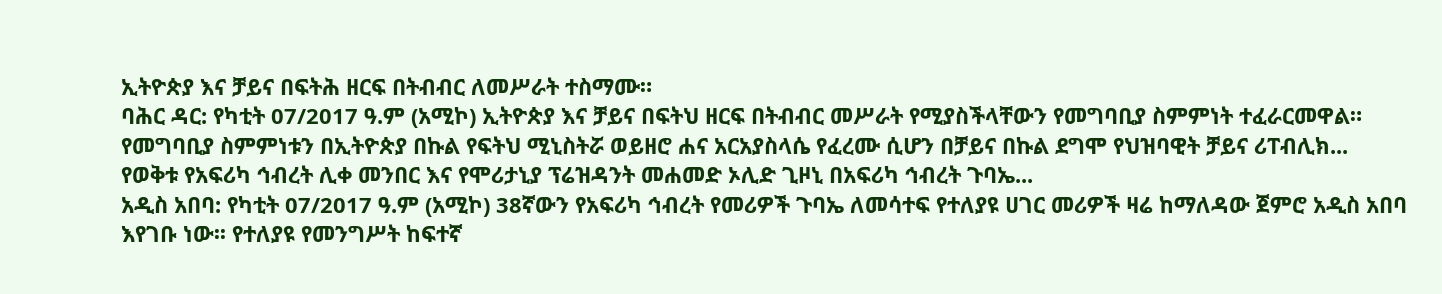ኢትዮጵያ እና ቻይና በፍትሕ ዘርፍ በትብብር ለመሥራት ተስማሙ።
ባሕር ዳር: የካቲት 07/2017 ዓ.ም (አሚኮ) ኢትዮጵያ እና ቻይና በፍትህ ዘርፍ በትብብር መሥራት የሚያስችላቸውን የመግባቢያ ስምምነት ተፈራርመዋል። የመግባቢያ ስምምነቱን በኢትዮጵያ በኩል የፍትህ ሚኒስትሯ ወይዘሮ ሐና አርአያስላሴ የፈረሙ ሲሆን በቻይና በኩል ደግሞ የህዝባዊት ቻይና ሪፐብሊክ...
የወቅቱ የአፍሪካ ኅብረት ሊቀ መንበር እና የሞሪታኒያ ፕሬዝዳንት መሐመድ ኦሊድ ጊዞኒ በአፍሪካ ኅብረት ጉባኤ...
አዲስ አበባ: የካቲት 07/2017 ዓ.ም (አሚኮ) 38ኛውን የአፍሪካ ኅብረት የመሪዎች ጉባኤ ለመሳተፍ የተለያዩ ሀገር መሪዎች ዛሬ ከማለዳው ጀምሮ አዲስ አበባ እየገቡ ነው፡፡ የተለያዩ የመንግሥት ከፍተኛ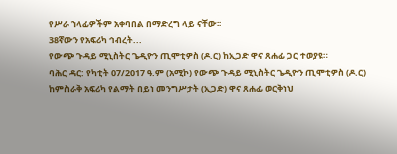የሥራ ኀላፊዎችም አቀባበል በማድረግ ላይ ናቸው፡፡
38ኛውን የአፍሪካ ኅብረት...
የውጭ ጉዳይ ሚኒስትር ጌዲዮን ጢሞቲዎስ (ዶ.ር) ከኢጋድ ዋና ጸሐፊ ጋር ተወያዩ።
ባሕር ዳር: የካቲት 07/2017 ዓ.ም (አሚኮ) የውጭ ጉዳይ ሚኒስትር ጌዲዮን ጢሞቲዎስ (ዶ.ር) ከምስራቅ አፍሪካ የልማት በይነ መንግሥታት (ኢጋድ) ዋና ጸሐፊ ወርቅነህ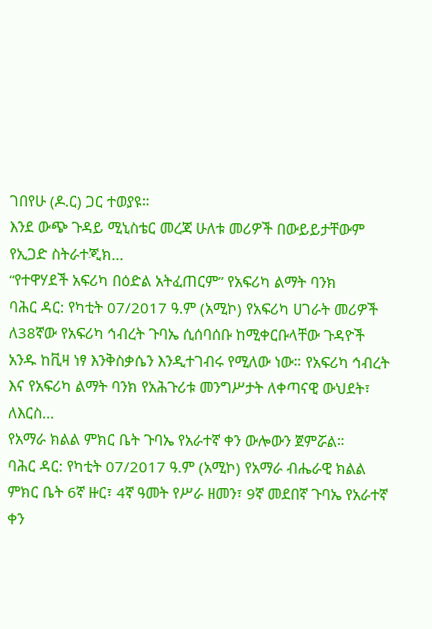ገበየሁ (ዶ.ር) ጋር ተወያዩ።
እንደ ውጭ ጉዳይ ሚኒስቴር መረጃ ሁለቱ መሪዎች በውይይታቸውም የኢጋድ ስትራተጂክ...
“የተዋሃደች አፍሪካ በዕድል አትፈጠርም” የአፍሪካ ልማት ባንክ
ባሕር ዳር: የካቲት 07/2017 ዓ.ም (አሚኮ) የአፍሪካ ሀገራት መሪዎች ለ38ኛው የአፍሪካ ኅብረት ጉባኤ ሲሰባሰቡ ከሚቀርቡላቸው ጉዳዮች አንዱ ከቪዛ ነፃ እንቅስቃሴን እንዲተገብሩ የሚለው ነው። የአፍሪካ ኅብረት እና የአፍሪካ ልማት ባንክ የአሕጉሪቱ መንግሥታት ለቀጣናዊ ውህደት፣ ለእርስ...
የአማራ ክልል ምክር ቤት ጉባኤ የአራተኛ ቀን ውሎውን ጀምሯል።
ባሕር ዳር: የካቲት 07/2017 ዓ.ም (አሚኮ) የአማራ ብሔራዊ ክልል ምክር ቤት 6ኛ ዙር፣ 4ኛ ዓመት የሥራ ዘመን፣ 9ኛ መደበኛ ጉባኤ የአራተኛ ቀን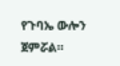የጉባኤ ውሎን ጀምሯል።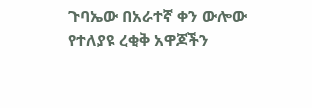ጉባኤው በአራተኛ ቀን ውሎው የተለያዩ ረቂቅ አዋጆችን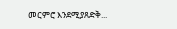መርምሮ እንደሚያጸድቅ...